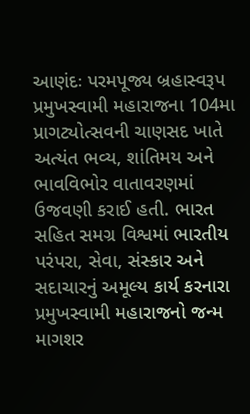આણંદઃ પરમપૂજ્ય બ્રહાસ્વરૂપ પ્રમુખસ્વામી મહારાજના 104મા પ્રાગટ્યોત્સવની ચાણસદ ખાતે અત્યંત ભવ્ય, શાંતિમય અને ભાવવિભોર વાતાવરણમાં ઉજવણી કરાઈ હતી. ભારત સહિત સમગ્ર વિશ્વમાં ભારતીય પરંપરા, સેવા, સંસ્કાર અને સદાચારનું અમૂલ્ય કાર્ય કરનારા પ્રમુખસ્વામી મહારાજનો જન્મ માગશર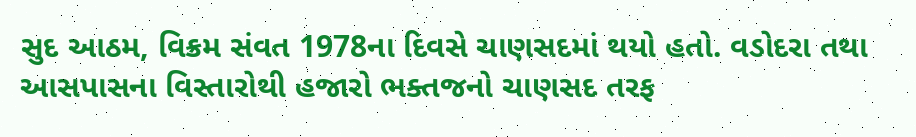સુદ આઠમ, વિક્રમ સંવત 1978ના દિવસે ચાણસદમાં થયો હતો. વડોદરા તથા આસપાસના વિસ્તારોથી હજારો ભક્તજનો ચાણસદ તરફ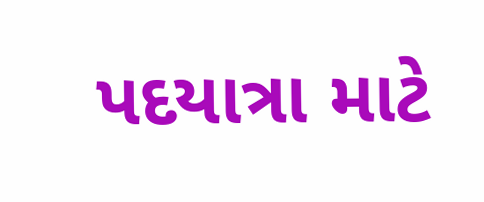પદયાત્રા માટે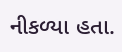નીકળ્યા હતા.